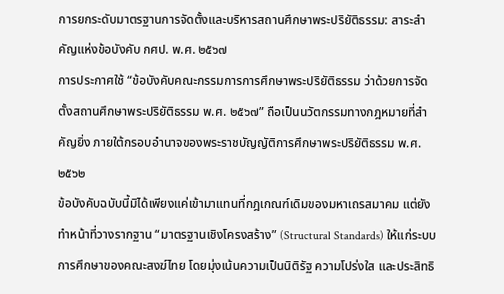การยกระดับมาตรฐานการจัดตั้งและบริหารสถานศึกษาพระปริยัติธรรม: สาระสำคัญแห่งข้อบังคับ กศป. พ.ศ. ๒๕๖๗
การประกาศใช้ “ข้อบังคับคณะกรรมการการศึกษาพระปริยัติธรรม ว่าด้วยการจัดตั้งสถานศึกษาพระปริยัติธรรม พ.ศ. ๒๕๖๗” ถือเป็นนวัตกรรมทางกฎหมายที่สำคัญยิ่ง ภายใต้กรอบอำนาจของพระราชบัญญัติการศึกษาพระปริยัติธรรม พ.ศ. ๒๕๖๒
ข้อบังคับฉบับนี้มิได้เพียงแค่เข้ามาแทนที่กฎเกณฑ์เดิมของมหาเถรสมาคม แต่ยังทำหน้าที่วางรากฐาน “มาตรฐานเชิงโครงสร้าง” (Structural Standards) ให้แก่ระบบการศึกษาของคณะสงฆ์ไทย โดยมุ่งเน้นความเป็นนิติรัฐ ความโปร่งใส และประสิทธิ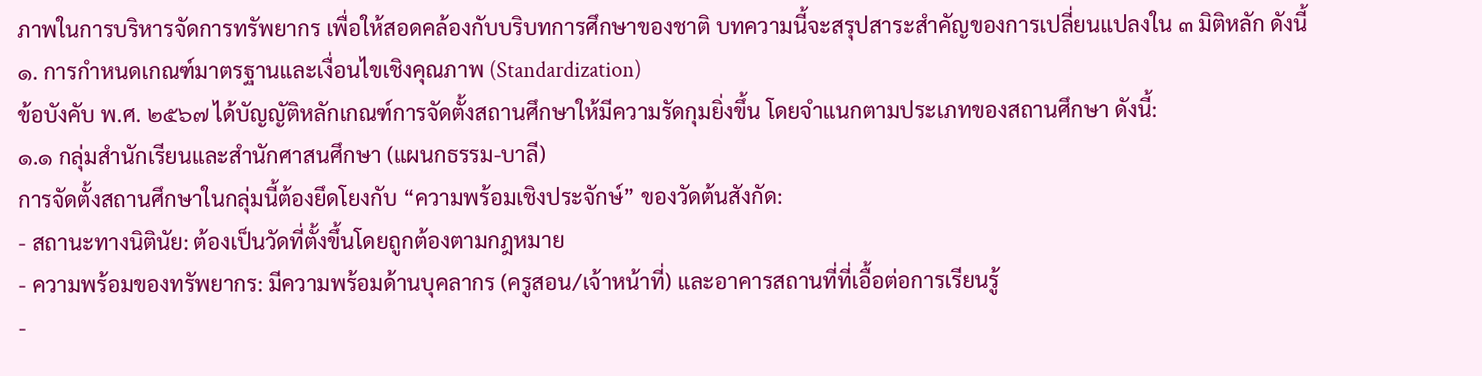ภาพในการบริหารจัดการทรัพยากร เพื่อให้สอดคล้องกับบริบทการศึกษาของชาติ บทความนี้จะสรุปสาระสำคัญของการเปลี่ยนแปลงใน ๓ มิติหลัก ดังนี้
๑. การกำหนดเกณฑ์มาตรฐานและเงื่อนไขเชิงคุณภาพ (Standardization)
ข้อบังคับ พ.ศ. ๒๕๖๗ ได้บัญญัติหลักเกณฑ์การจัดตั้งสถานศึกษาให้มีความรัดกุมยิ่งขึ้น โดยจำแนกตามประเภทของสถานศึกษา ดังนี้:
๑.๑ กลุ่มสำนักเรียนและสำนักศาสนศึกษา (แผนกธรรม-บาลี)
การจัดตั้งสถานศึกษาในกลุ่มนี้ต้องยึดโยงกับ “ความพร้อมเชิงประจักษ์” ของวัดต้นสังกัด:
- สถานะทางนิตินัย: ต้องเป็นวัดที่ตั้งขึ้นโดยถูกต้องตามกฎหมาย
- ความพร้อมของทรัพยากร: มีความพร้อมด้านบุคลากร (ครูสอน/เจ้าหน้าที่) และอาคารสถานที่ที่เอื้อต่อการเรียนรู้
-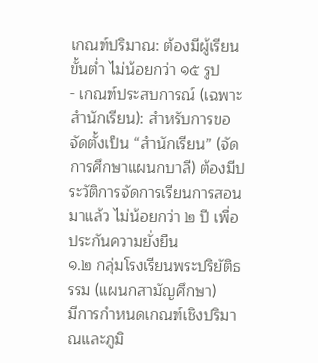เกณฑ์ปริมาณ: ต้องมีผู้เรียนขั้นต่ำ ไม่น้อยกว่า ๑๕ รูป
- เกณฑ์ประสบการณ์ (เฉพาะสำนักเรียน): สำหรับการขอจัดตั้งเป็น “สำนักเรียน” (จัดการศึกษาแผนกบาลี) ต้องมีประวัติการจัดการเรียนการสอนมาแล้ว ไม่น้อยกว่า ๒ ปี เพื่อประกันความยั่งยืน
๑.๒ กลุ่มโรงเรียนพระปริยัติธรรม (แผนกสามัญศึกษา)
มีการกำหนดเกณฑ์เชิงปริมาณและภูมิ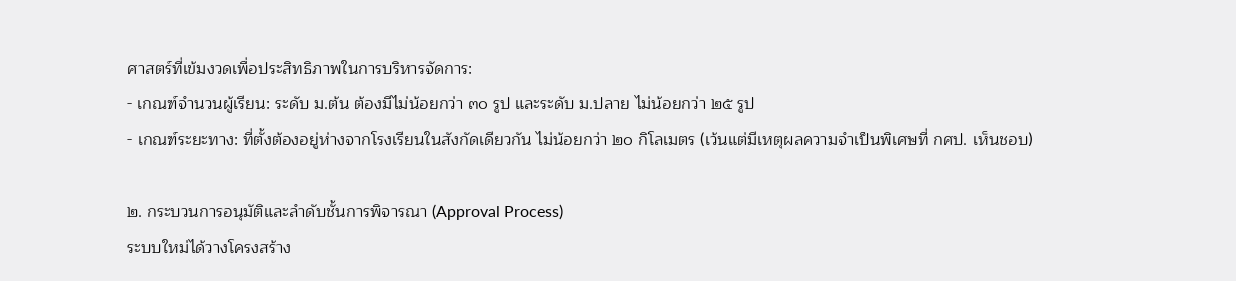ศาสตร์ที่เข้มงวดเพื่อประสิทธิภาพในการบริหารจัดการ:
- เกณฑ์จำนวนผู้เรียน: ระดับ ม.ต้น ต้องมีไม่น้อยกว่า ๓๐ รูป และระดับ ม.ปลาย ไม่น้อยกว่า ๒๕ รูป
- เกณฑ์ระยะทาง: ที่ตั้งต้องอยู่ห่างจากโรงเรียนในสังกัดเดียวกัน ไม่น้อยกว่า ๒๐ กิโลเมตร (เว้นแต่มีเหตุผลความจำเป็นพิเศษที่ กศป. เห็นชอบ)

๒. กระบวนการอนุมัติและลำดับชั้นการพิจารณา (Approval Process)
ระบบใหม่ได้วางโครงสร้าง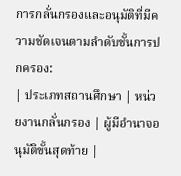การกลั่นกรองและอนุมัติที่มีความชัดเจนตามลำดับชั้นการปกครอง:
| ประเภทสถานศึกษา | หน่วยงานกลั่นกรอง | ผู้มีอำนาจอนุมัติขั้นสุดท้าย |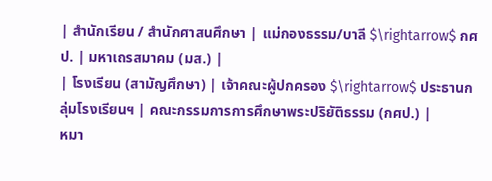| สำนักเรียน / สำนักศาสนศึกษา | แม่กองธรรม/บาลี $\rightarrow$ กศป. | มหาเถรสมาคม (มส.) |
| โรงเรียน (สามัญศึกษา) | เจ้าคณะผู้ปกครอง $\rightarrow$ ประธานกลุ่มโรงเรียนฯ | คณะกรรมการการศึกษาพระปริยัติธรรม (กศป.) |
หมา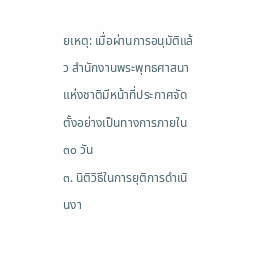ยเหตุ: เมื่อผ่านการอนุมัติแล้ว สำนักงานพระพุทธศาสนาแห่งชาติมีหน้าที่ประกาศจัดตั้งอย่างเป็นทางการภายใน ๓๐ วัน
๓. นิติวิธีในการยุติการดำเนินงา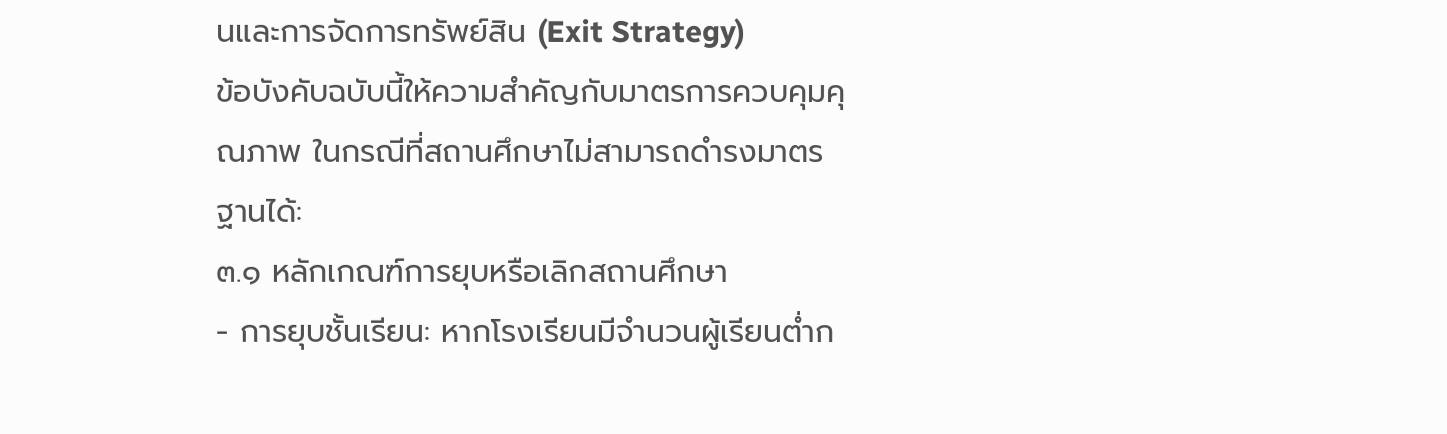นและการจัดการทรัพย์สิน (Exit Strategy)
ข้อบังคับฉบับนี้ให้ความสำคัญกับมาตรการควบคุมคุณภาพ ในกรณีที่สถานศึกษาไม่สามารถดำรงมาตรฐานได้:
๓.๑ หลักเกณฑ์การยุบหรือเลิกสถานศึกษา
- การยุบชั้นเรียน: หากโรงเรียนมีจำนวนผู้เรียนต่ำก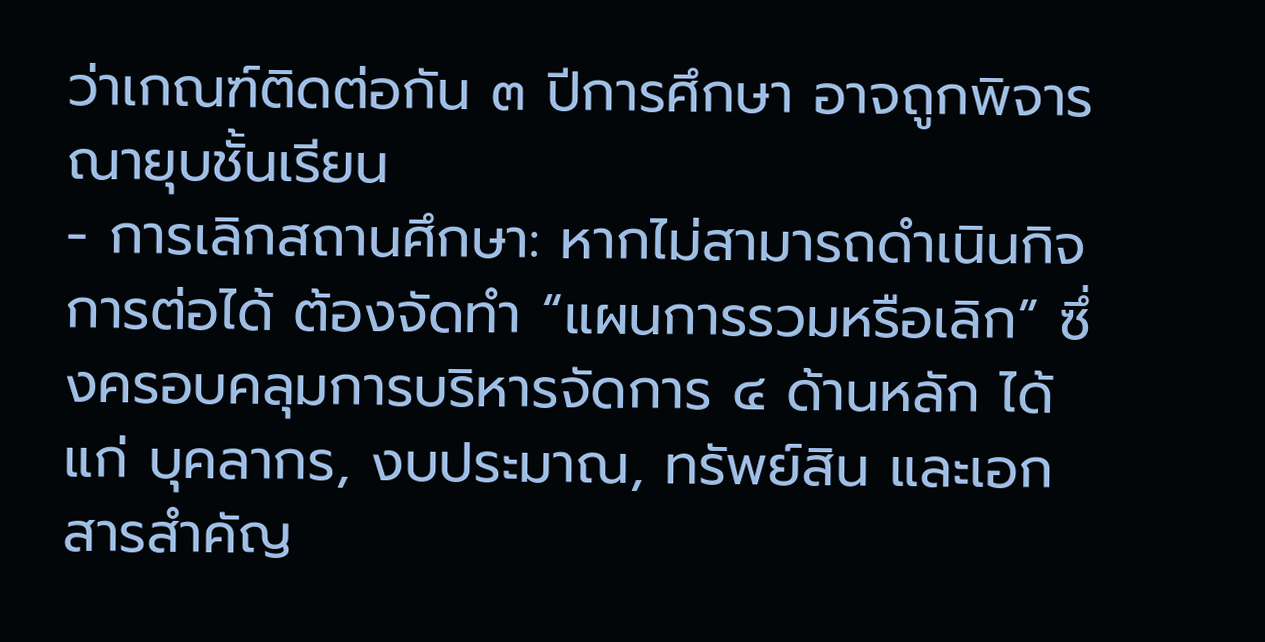ว่าเกณฑ์ติดต่อกัน ๓ ปีการศึกษา อาจถูกพิจารณายุบชั้นเรียน
- การเลิกสถานศึกษา: หากไม่สามารถดำเนินกิจการต่อได้ ต้องจัดทำ “แผนการรวมหรือเลิก” ซึ่งครอบคลุมการบริหารจัดการ ๔ ด้านหลัก ได้แก่ บุคลากร, งบประมาณ, ทรัพย์สิน และเอกสารสำคัญ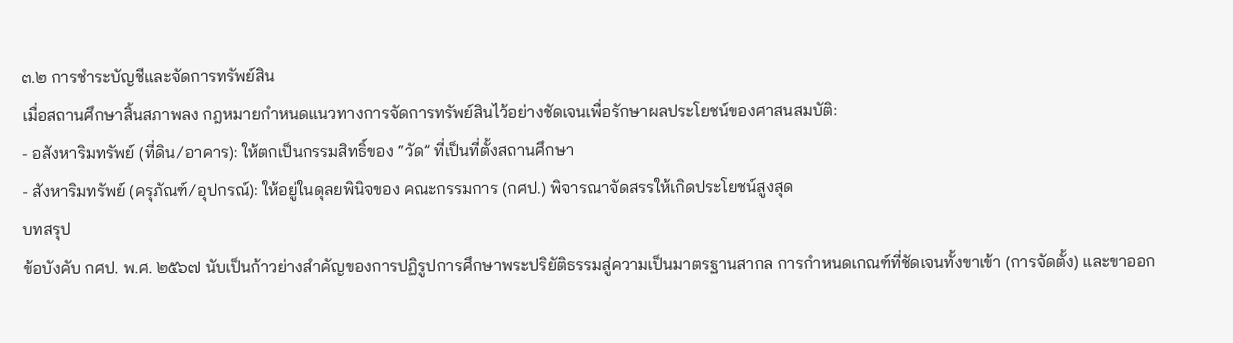๓.๒ การชำระบัญชีและจัดการทรัพย์สิน
เมื่อสถานศึกษาสิ้นสภาพลง กฎหมายกำหนดแนวทางการจัดการทรัพย์สินไว้อย่างชัดเจนเพื่อรักษาผลประโยชน์ของศาสนสมบัติ:
- อสังหาริมทรัพย์ (ที่ดิน/อาคาร): ให้ตกเป็นกรรมสิทธิ์ของ “วัด” ที่เป็นที่ตั้งสถานศึกษา
- สังหาริมทรัพย์ (ครุภัณฑ์/อุปกรณ์): ให้อยู่ในดุลยพินิจของ คณะกรรมการ (กศป.) พิจารณาจัดสรรให้เกิดประโยชน์สูงสุด
บทสรุป
ข้อบังคับ กศป. พ.ศ. ๒๕๖๗ นับเป็นก้าวย่างสำคัญของการปฏิรูปการศึกษาพระปริยัติธรรมสู่ความเป็นมาตรฐานสากล การกำหนดเกณฑ์ที่ชัดเจนทั้งขาเข้า (การจัดตั้ง) และขาออก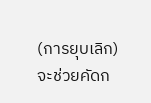(การยุบเลิก) จะช่วยคัดก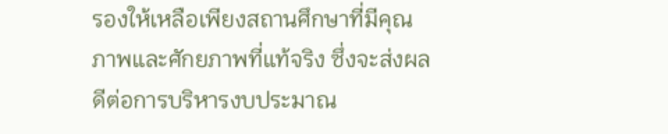รองให้เหลือเพียงสถานศึกษาที่มีคุณภาพและศักยภาพที่แท้จริง ซึ่งจะส่งผลดีต่อการบริหารงบประมาณ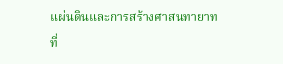แผ่นดินและการสร้างศาสนทายาทที่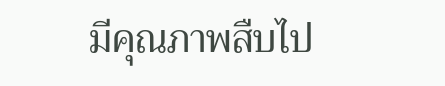มีคุณภาพสืบไป